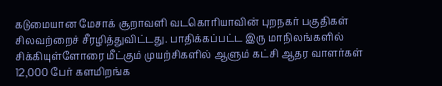கடுமையான மேசாக் சூறாவளி வடகொரியாவின் புறநகர் பகுதிகள் சிலவற்றைச் சீரழித்துவிட்டது. பாதிக்கப்பட்ட இரு மாநிலங்களில் சிக்கியுள்ளோரை மீட்கும் முயற்சிகளில் ஆளும் கட்சி ஆதர வாளர்கள் 12,000 பேர் களமிறங்க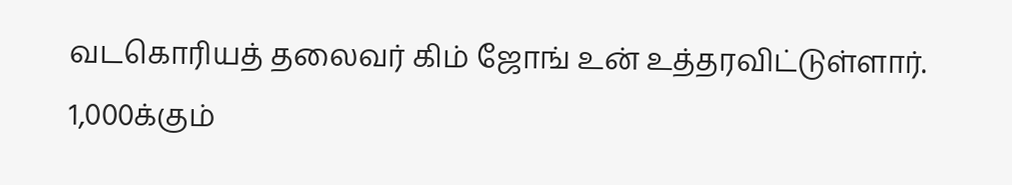வடகொரியத் தலைவர் கிம் ஜோங் உன் உத்தரவிட்டுள்ளார்.
1,000க்கும்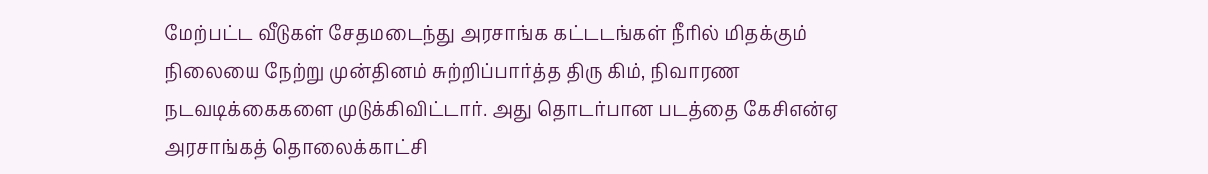மேற்பட்ட வீடுகள் சேதமடைந்து அரசாங்க கட்டடங்கள் நீரில் மிதக்கும் நிலையை நேற்று முன்தினம் சுற்றிப்பார்த்த திரு கிம், நிவாரண நடவடிக்கைகளை முடுக்கிவிட்டார். அது தொடர்பான படத்தை கேசிஎன்ஏ அரசாங்கத் தொலைக்காட்சி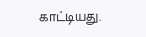காட்டியது.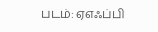படம்: ஏஎஃப்பி